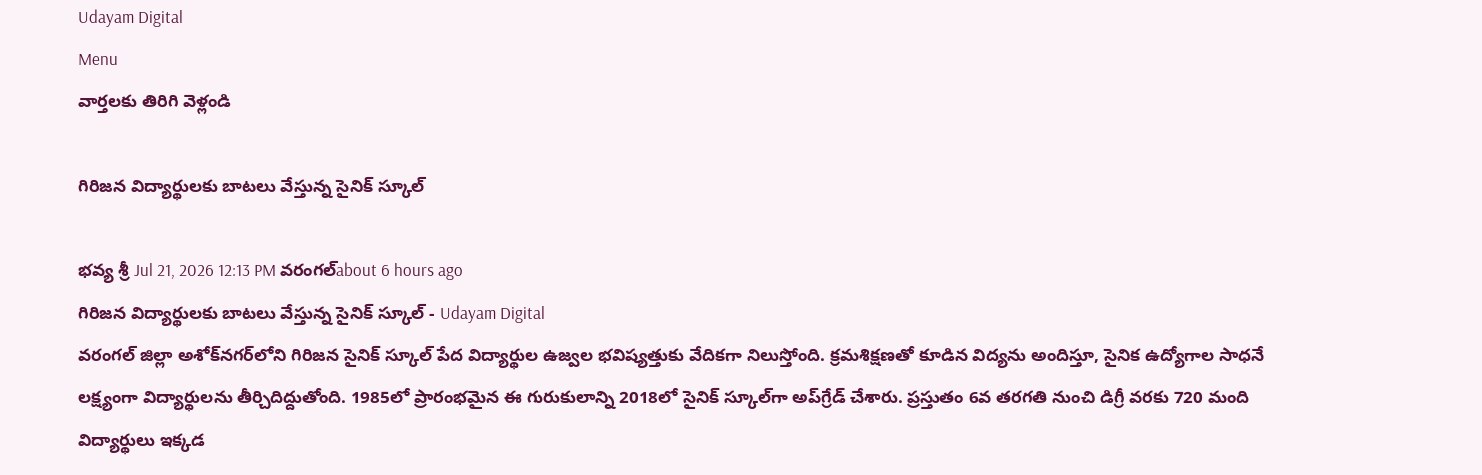Udayam Digital
Menu
వార్తలకు తిరిగి వెళ్లండి

గిరిజన విద్యార్థులకు బాటలు వేస్తున్న సైనిక్ స్కూల్

భవ్య శ్రీ Jul 21, 2026 12:13 PM వరంగల్about 6 hours ago
గిరిజన విద్యార్థులకు బాటలు వేస్తున్న సైనిక్ స్కూల్ - Udayam Digital
వరంగల్ జిల్లా అశోక్‌నగర్‌లోని గిరిజన సైనిక్ స్కూల్ పేద విద్యార్థుల ఉజ్వల భవిష్యత్తుకు వేదికగా నిలుస్తోంది. క్రమశిక్షణతో కూడిన విద్యను అందిస్తూ, సైనిక ఉద్యోగాల సాధనే లక్ష్యంగా విద్యార్థులను తీర్చిదిద్దుతోంది. 1985లో ప్రారంభమైన ఈ గురుకులాన్ని 2018లో సైనిక్ స్కూల్‌గా అప్‌గ్రేడ్ చేశారు. ప్రస్తుతం 6వ తరగతి నుంచి డిగ్రీ వరకు 720 మంది విద్యార్థులు ఇక్కడ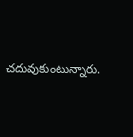చదువుకుంటున్నారు.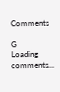Comments

G
Loading comments...